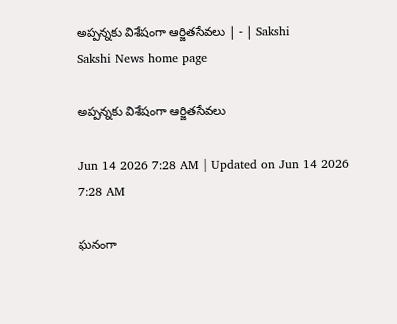అప్పన్నకు విశేషంగా ఆర్జితసేవలు | - | Sakshi
Sakshi News home page

అప్పన్నకు విశేషంగా ఆర్జితసేవలు

Jun 14 2026 7:28 AM | Updated on Jun 14 2026 7:28 AM

ఘనంగా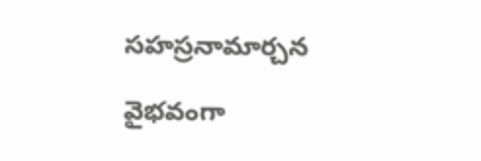సహస్రనామార్చన

వైభవంగా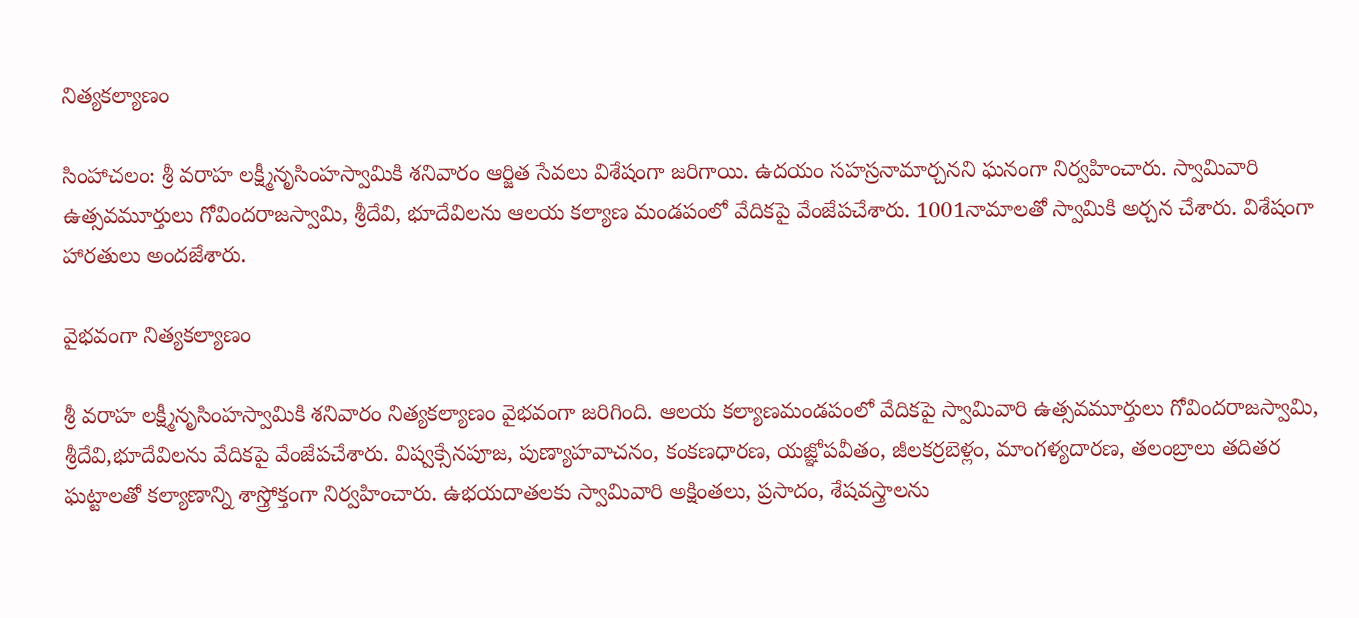నిత్యకల్యాణం

సింహాచలం: శ్రీ వరాహ లక్ష్మీనృసింహస్వామికి శనివారం ఆర్జిత సేవలు విశేషంగా జరిగాయి. ఉదయం సహస్రనామార్చనని ఘనంగా నిర్వహించారు. స్వామివారి ఉత్సవమూర్తులు గోవిందరాజస్వామి, శ్రీదేవి, భూదేవిలను ఆలయ కల్యాణ మండపంలో వేదికపై వేంజేపచేశారు. 1001నామాలతో స్వామికి అర్చన చేశారు. విశేషంగా హారతులు అందజేశారు.

వైభవంగా నిత్యకల్యాణం

శ్రీ వరాహ లక్ష్మీనృసింహస్వామికి శనివారం నిత్యకల్యాణం వైభవంగా జరిగింది. ఆలయ కల్యాణమండపంలో వేదికపై స్వామివారి ఉత్సవమూర్తులు గోవిందరాజస్వామి, శ్రీదేవి,భూదేవిలను వేదికపై వేంజేపచేశారు. విష్వక్సేనపూజ, పుణ్యాహవాచనం, కంకణధారణ, యజ్ఞోపవీతం, జీలకర్రబెళ్లం, మాంగళ్యదారణ, తలంబ్రాలు తదితర ఘట్టాలతో కల్యాణాన్ని శాస్త్రోక్తంగా నిర్వహించారు. ఉభయదాతలకు స్వామివారి అక్షింతలు, ప్రసాదం, శేషవస్త్రాలను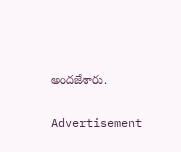అందజేశారు.

Advertisement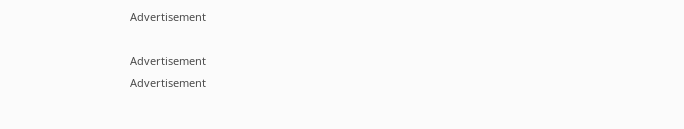Advertisement

Advertisement
Advertisement